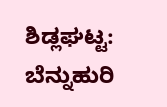ಶಿಡ್ಲಘಟ್ಟ: ಬೆನ್ನುಹುರಿ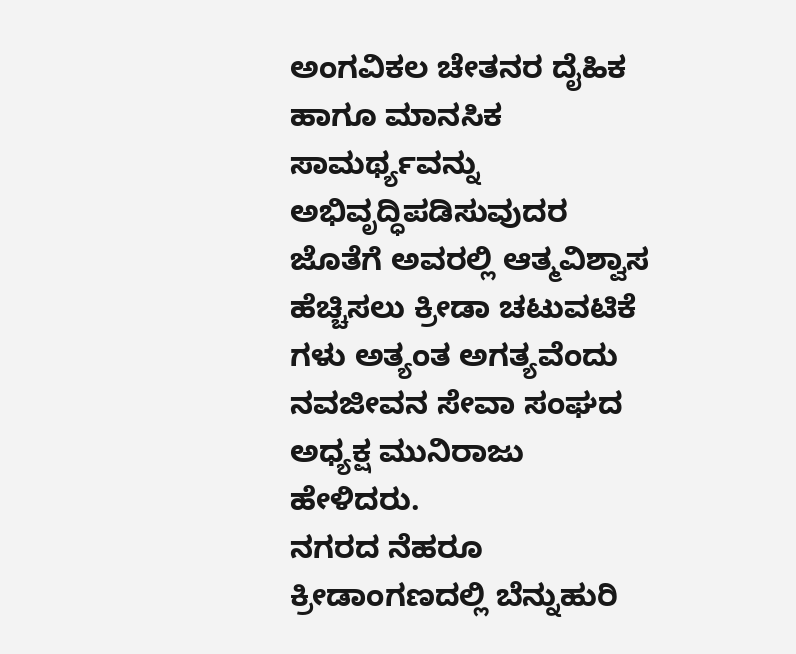ಅಂಗವಿಕಲ ಚೇತನರ ದೈಹಿಕ ಹಾಗೂ ಮಾನಸಿಕ ಸಾಮರ್ಥ್ಯವನ್ನು ಅಭಿವೃದ್ಧಿಪಡಿಸುವುದರ ಜೊತೆಗೆ ಅವರಲ್ಲಿ ಆತ್ಮವಿಶ್ವಾಸ ಹೆಚ್ಚಿಸಲು ಕ್ರೀಡಾ ಚಟುವಟಿಕೆ ಗಳು ಅತ್ಯಂತ ಅಗತ್ಯವೆಂದು ನವಜೀವನ ಸೇವಾ ಸಂಘದ ಅಧ್ಯಕ್ಷ ಮುನಿರಾಜು ಹೇಳಿದರು.
ನಗರದ ನೆಹರೂ ಕ್ರೀಡಾಂಗಣದಲ್ಲಿ ಬೆನ್ನುಹುರಿ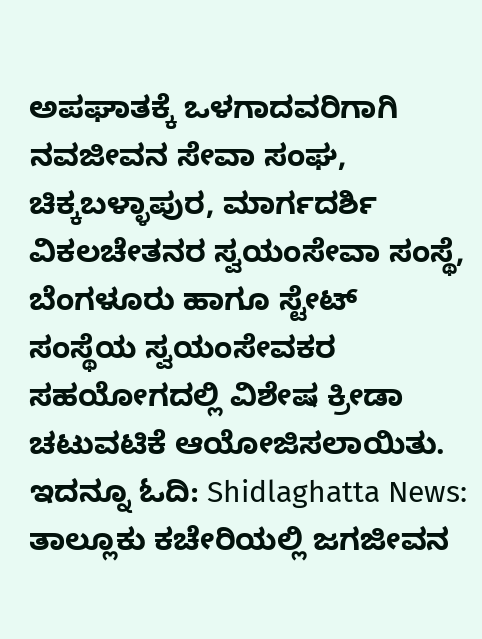ಅಪಘಾತಕ್ಕೆ ಒಳಗಾದವರಿಗಾಗಿ ನವಜೀವನ ಸೇವಾ ಸಂಘ, ಚಿಕ್ಕಬಳ್ಳಾಪುರ, ಮಾರ್ಗದರ್ಶಿ ವಿಕಲಚೇತನರ ಸ್ವಯಂಸೇವಾ ಸಂಸ್ಥೆ, ಬೆಂಗಳೂರು ಹಾಗೂ ಸ್ಟೇಟ್ ಸಂಸ್ಥೆಯ ಸ್ವಯಂಸೇವಕರ ಸಹಯೋಗದಲ್ಲಿ ವಿಶೇಷ ಕ್ರೀಡಾ ಚಟುವಟಿಕೆ ಆಯೋಜಿಸಲಾಯಿತು.
ಇದನ್ನೂ ಓದಿ: Shidlaghatta News: ತಾಲ್ಲೂಕು ಕಚೇರಿಯಲ್ಲಿ ಜಗಜೀವನ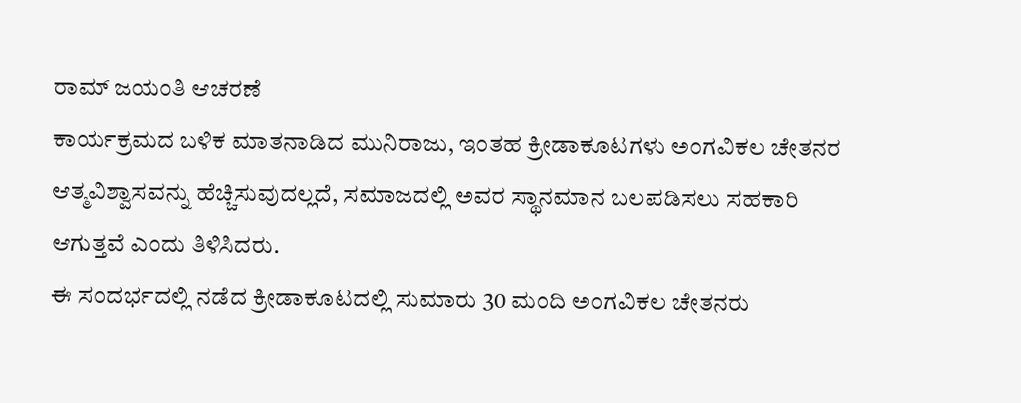ರಾಮ್ ಜಯಂತಿ ಆಚರಣೆ
ಕಾರ್ಯಕ್ರಮದ ಬಳಿಕ ಮಾತನಾಡಿದ ಮುನಿರಾಜು, ಇಂತಹ ಕ್ರೀಡಾಕೂಟಗಳು ಅಂಗವಿಕಲ ಚೇತನರ ಆತ್ಮವಿಶ್ವಾಸವನ್ನು ಹೆಚ್ಚಿಸುವುದಲ್ಲದೆ, ಸಮಾಜದಲ್ಲಿ ಅವರ ಸ್ಥಾನಮಾನ ಬಲಪಡಿಸಲು ಸಹಕಾರಿ ಆಗುತ್ತವೆ ಎಂದು ತಿಳಿಸಿದರು.
ಈ ಸಂದರ್ಭದಲ್ಲಿ ನಡೆದ ಕ್ರೀಡಾಕೂಟದಲ್ಲಿ ಸುಮಾರು 30 ಮಂದಿ ಅಂಗವಿಕಲ ಚೇತನರು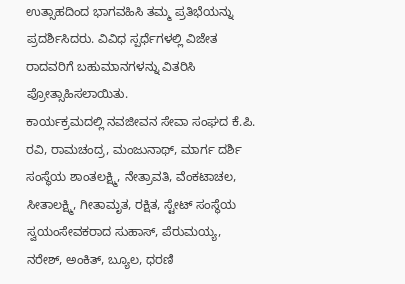ಉತ್ಸಾಹದಿಂದ ಭಾಗವಹಿಸಿ ತಮ್ಮ ಪ್ರತಿಭೆಯನ್ನು ಪ್ರದರ್ಶಿಸಿದರು. ವಿವಿಧ ಸ್ಪರ್ಧೆಗಳಲ್ಲಿ ವಿಜೇತ ರಾದವರಿಗೆ ಬಹುಮಾನಗಳನ್ನು ವಿತರಿಸಿ ಪ್ರೋತ್ಸಾಹಿಸಲಾಯಿತು.
ಕಾರ್ಯಕ್ರಮದಲ್ಲಿ ನವಜೀವನ ಸೇವಾ ಸಂಘದ ಕೆ.ಪಿ. ರವಿ, ರಾಮಚಂದ್ರ, ಮಂಜುನಾಥ್, ಮಾರ್ಗ ದರ್ಶಿ ಸಂಸ್ಥೆಯ ಶಾಂತಲಕ್ಷ್ಮಿ, ನೇತ್ರಾವತಿ, ವೆಂಕಟಾಚಲ, ಸೀತಾಲಕ್ಷ್ಮಿ, ಗೀತಾಮೃತ, ರಕ್ಷಿತ, ಸ್ಟೇಟ್ ಸಂಸ್ಥೆಯ ಸ್ವಯಂಸೇವಕರಾದ ಸುಹಾಸ್, ಪೆರುಮಯ್ಯ, ನರೇಶ್, ಅಂಕಿತ್, ಬ್ಯೂಲ, ಧರಣಿ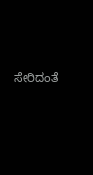ಸೇರಿದಂತೆ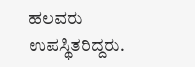ಹಲವರು ಉಪಸ್ಥಿತರಿದ್ದರು.